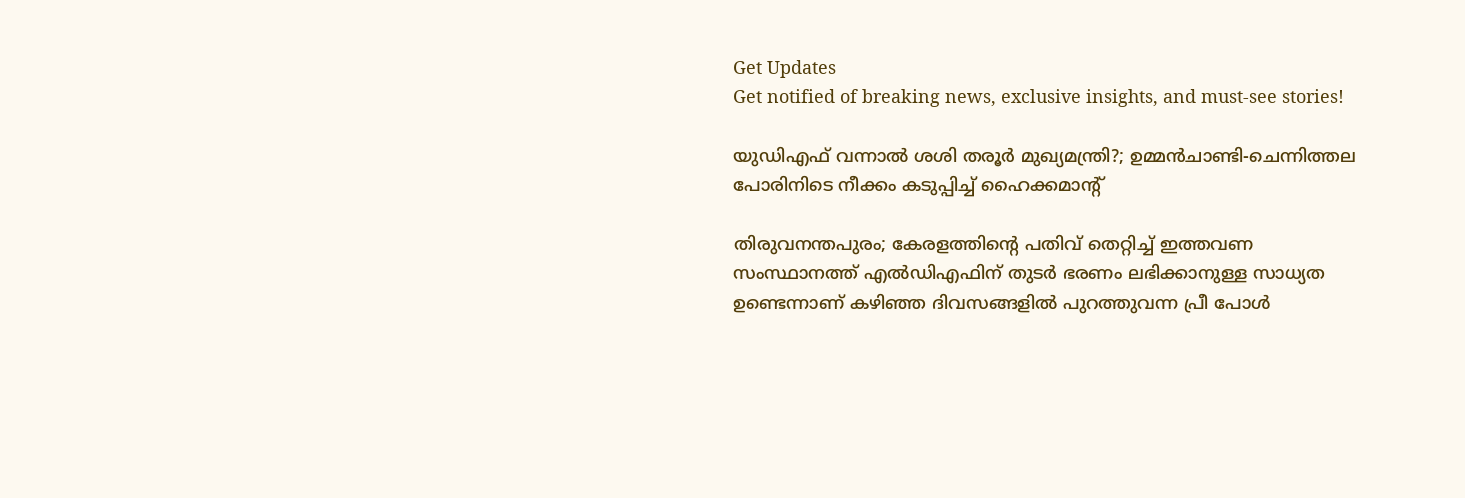Get Updates
Get notified of breaking news, exclusive insights, and must-see stories!

യുഡിഎഫ് വന്നാൽ ശശി തരൂർ മുഖ്യമന്ത്രി?; ഉമ്മൻചാണ്ടി-ചെന്നിത്തല പോരിനിടെ നീക്കം കടുപ്പിച്ച് ഹൈക്കമാന്റ്

തിരുവനന്തപുരം; കേരളത്തിന്റെ പതിവ് തെറ്റിച്ച് ഇത്തവണ സംസ്ഥാനത്ത് എൽഡിഎഫിന് തുടർ ഭരണം ലഭിക്കാനുള്ള സാധ്യത ഉണ്ടെന്നാണ് കഴിഞ്ഞ ദിവസങ്ങളിൽ പുറത്തുവന്ന പ്രീ പോൾ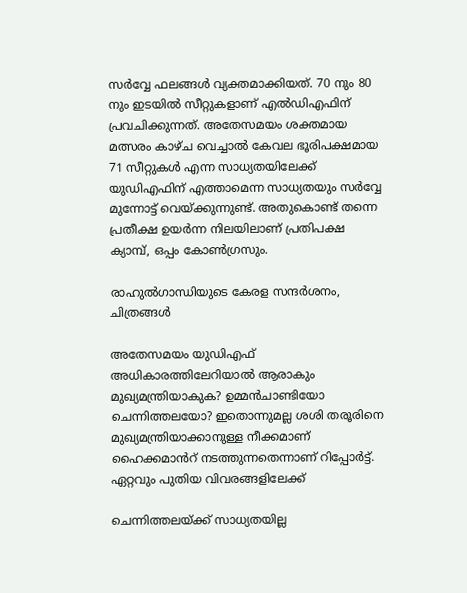സർവ്വേ ഫലങ്ങൾ വ്യക്തമാക്കിയത്. 70 നും 80 നും ഇടയിൽ സീറ്റുകളാണ് എൽഡിഎഫിന് പ്രവചിക്കുന്നത്. അതേസമയം ശക്തമായ മത്സരം കാഴ്ച വെച്ചാൽ കേവല ഭൂരിപക്ഷമായ 71 സീറ്റുകൾ എന്ന സാധ്യതയിലേക്ക് യുഡിഎഫിന് എത്താമെന്ന സാധ്യതയും സർവ്വേ മുന്നോട്ട് വെയ്ക്കുന്നുണ്ട്. അതുകൊണ്ട് തന്നെ പ്രതീക്ഷ ഉയർന്ന നിലയിലാണ് പ്രതിപക്ഷ ക്യാമ്പ്, ഒപ്പം കോൺഗ്രസും.

രാഹുല്‍ഗാന്ധിയുടെ കേരള സന്ദര്‍ശനം, ചിത്രങ്ങള്‍

അതേസമയം യുഡിഎഫ് അധികാരത്തിലേറിയാൽ ആരാകും മുഖ്യമന്ത്രിയാകുക? ഉമ്മൻചാണ്ടിയോ ചെന്നിത്തലയോ? ഇതൊന്നുമല്ല ശശി തരൂരിനെ മുഖ്യമന്ത്രിയാക്കാനുള്ള നീക്കമാണ് ഹൈക്കമാൻറ് നടത്തുന്നതെന്നാണ് റിപ്പോർട്ട്. ഏറ്റവും പുതിയ വിവരങ്ങളിലേക്ക്

ചെന്നിത്തലയ്ക്ക് സാധ്യതയില്ല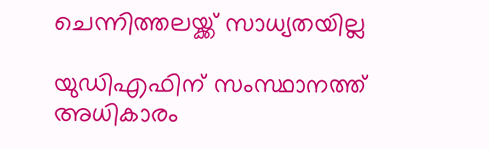ചെന്നിത്തലയ്ക്ക് സാധ്യതയില്ല

യുഡിഎഫിന് സംസ്ഥാനത്ത് അധികാരം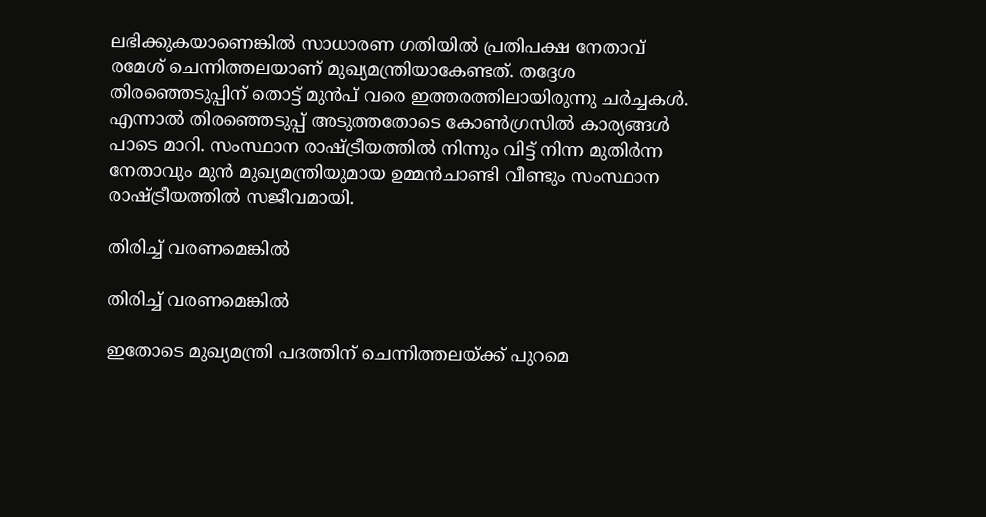ലഭിക്കുകയാണെങ്കിൽ സാധാരണ ഗതിയിൽ പ്രതിപക്ഷ നേതാവ് രമേശ് ചെന്നിത്തലയാണ് മുഖ്യമന്ത്രിയാകേണ്ടത്. തദ്ദേശ തിരഞ്ഞെടുപ്പിന് തൊട്ട് മുൻപ് വരെ ഇത്തരത്തിലായിരുന്നു ചർച്ചകൾ. എന്നാൽ തിരഞ്ഞെടുപ്പ് അടുത്തതോടെ കോൺഗ്രസിൽ കാര്യങ്ങൾ പാടെ മാറി. സംസ്ഥാന രാഷ്ട്രീയത്തിൽ നിന്നും വിട്ട് നിന്ന മുതിർന്ന നേതാവും മുൻ മുഖ്യമന്ത്രിയുമായ ഉമ്മൻചാണ്ടി വീണ്ടും സംസ്ഥാന രാഷ്ട്രീയത്തിൽ സജീവമായി.

തിരിച്ച് വരണമെങ്കിൽ

തിരിച്ച് വരണമെങ്കിൽ

ഇതോടെ മുഖ്യമന്ത്രി പദത്തിന് ചെന്നിത്തലയ്ക്ക് പുറമെ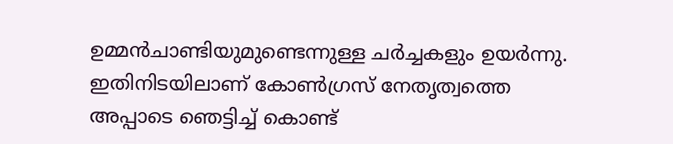ഉമ്മൻചാണ്ടിയുമുണ്ടെന്നുള്ള ചർച്ചകളും ഉയർന്നു. ഇതിനിടയിലാണ് കോൺഗ്രസ് നേതൃത്വത്തെ അപ്പാടെ ഞെട്ടിച്ച് കൊണ്ട്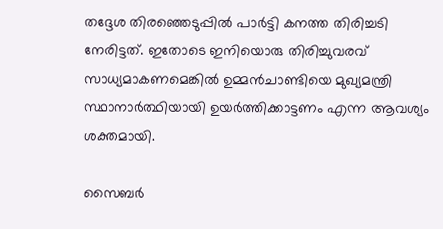തദ്ദേശ തിരഞ്ഞെടുപ്പിൽ പാർട്ടി കനത്ത തിരിച്ചടി നേരിട്ടത്. ഇതോടെ ഇനിയൊരു തിരിച്ചുവരവ് സാധ്യമാകണമെങ്കിൽ ഉമ്മൻചാണ്ടിയെ മുഖ്യമന്ത്രി സ്ഥാനാർത്ഥിയായി ഉയർത്തിക്കാട്ടണം എന്ന ആവശ്യം ശക്തമായി.

സൈബർ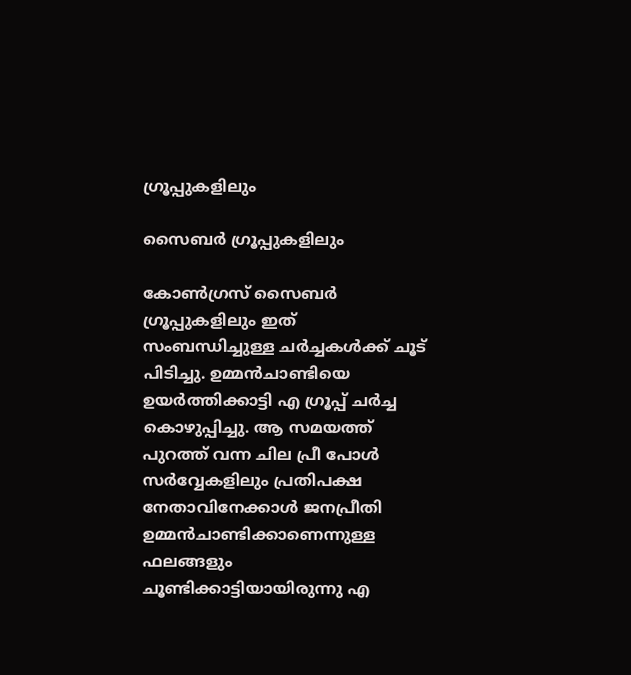ഗ്രൂപ്പുകളിലും

സൈബർ ഗ്രൂപ്പുകളിലും

കോൺഗ്രസ് സൈബർ ഗ്രൂപ്പുകളിലും ഇത് സംബന്ധിച്ചുള്ള ചർച്ചകൾക്ക് ചൂട് പിടിച്ചു. ഉമ്മൻചാണ്ടിയെ ഉയർത്തിക്കാട്ടി എ ഗ്രൂപ്പ് ചർച്ച കൊഴുപ്പിച്ചു. ആ സമയത്ത് പുറത്ത് വന്ന ചില പ്രീ പോൾ സർവ്വേകളിലും പ്രതിപക്ഷ നേതാവിനേക്കാൾ ജനപ്രീതി ഉമ്മൻചാണ്ടിക്കാണെന്നുള്ള ഫലങ്ങളും ചൂണ്ടിക്കാട്ടിയായിരുന്നു എ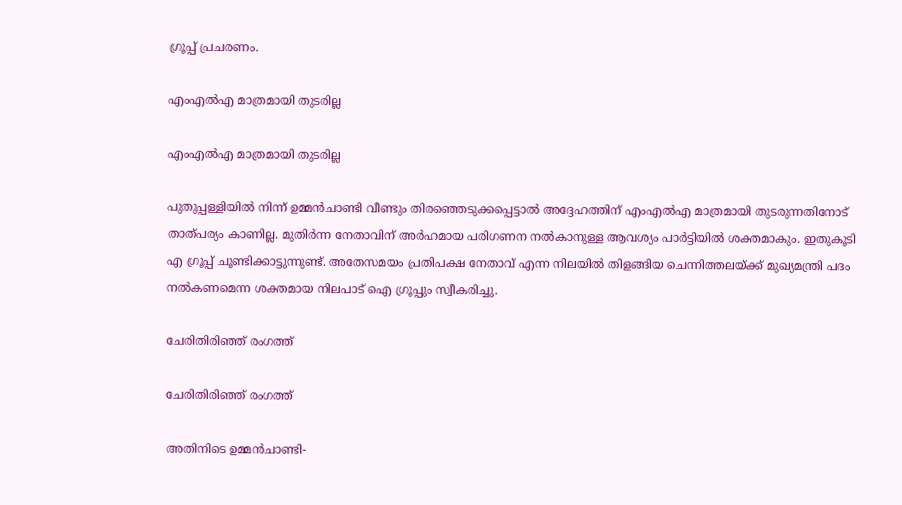ഗ്രൂപ്പ് പ്രചരണം.

എംഎൽഎ മാത്രമായി തുടരില്ല

എംഎൽഎ മാത്രമായി തുടരില്ല

പുതുപ്പള്ളിയിൽ നിന്ന് ഉമ്മൻചാണ്ടി വീണ്ടും തിരഞ്ഞെടുക്കപ്പെട്ടാൽ അദ്ദേഹത്തിന് എംഎൽഎ മാത്രമായി തുടരുന്നതിനോട് താത്പര്യം കാണില്ല. മുതിർന്ന നേതാവിന് അർഹമായ പരിഗണന നൽകാനുള്ള ആവശ്യം പാർട്ടിയിൽ ശക്തമാകും. ഇതുകൂടി എ ഗ്രൂപ്പ് ചൂണ്ടിക്കാട്ടുന്നുണ്ട്. അതേസമയം പ്രതിപക്ഷ നേതാവ് എന്ന നിലയിൽ തിളങ്ങിയ ചെന്നിത്തലയ്ക്ക് മുഖ്യമന്ത്രി പദം നൽകണമെന്ന ശക്തമായ നിലപാട് ഐ ഗ്രൂപ്പും സ്വീകരിച്ചു.

ചേരിതിരിഞ്ഞ് രംഗത്ത്

ചേരിതിരിഞ്ഞ് രംഗത്ത്

അതിനിടെ ഉമ്മൻചാണ്ടി-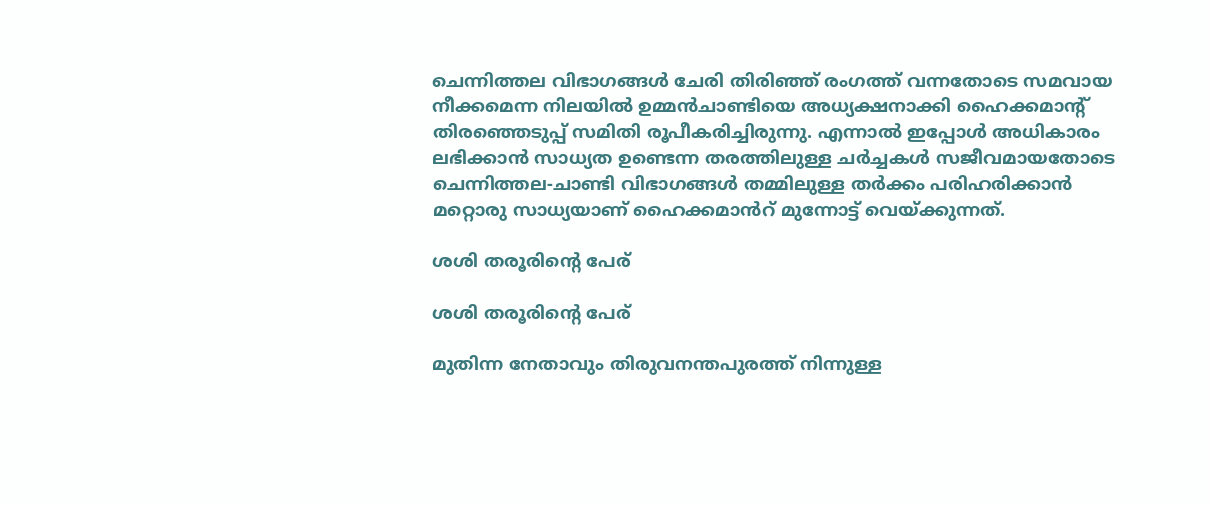ചെന്നിത്തല വിഭാഗങ്ങൾ ചേരി തിരിഞ്ഞ് രംഗത്ത് വന്നതോടെ സമവായ നീക്കമെന്ന നിലയിൽ ഉമ്മൻചാണ്ടിയെ അധ്യക്ഷനാക്കി ഹൈക്കമാന്റ് തിരഞ്ഞെടുപ്പ് സമിതി രൂപീകരിച്ചിരുന്നു. എന്നാൽ ഇപ്പോൾ അധികാരം ലഭിക്കാൻ സാധ്യത ഉണ്ടെന്ന തരത്തിലുള്ള ചർച്ചകൾ സജീവമായതോടെ ചെന്നിത്തല-ചാണ്ടി വിഭാഗങ്ങൾ തമ്മിലുള്ള തർക്കം പരിഹരിക്കാൻ മറ്റൊരു സാധ്യയാണ് ഹൈക്കമാൻറ് മുന്നോട്ട് വെയ്ക്കുന്നത്.

ശശി തരൂരിന്റെ പേര്

ശശി തരൂരിന്റെ പേര്

മുതിന്ന നേതാവും തിരുവനന്തപുരത്ത് നിന്നുള്ള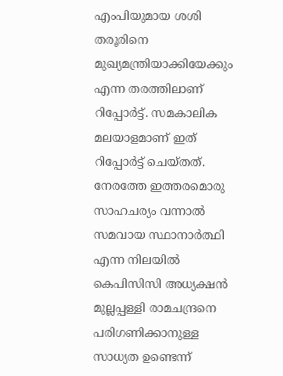എംപിയുമായ ശശി തരൂരിനെ മുഖ്യമന്ത്രിയാക്കിയേക്കും എന്ന തരത്തിലാണ് റിപ്പോർട്ട്. സമകാലിക മലയാളമാണ് ഇത് റിപ്പോർട്ട് ചെയ്തത്. നേരത്തേ ഇത്തരമൊരു സാഹചര്യം വന്നാൽ സമവായ സ്ഥാനാർത്ഥി എന്ന നിലയിൽ കെപിസിസി അധ്യക്ഷൻ മുല്ലപ്പള്ളി രാമചന്ദ്രനെ പരിഗണിക്കാനുള്ള സാധ്യത ഉണ്ടെന്ന്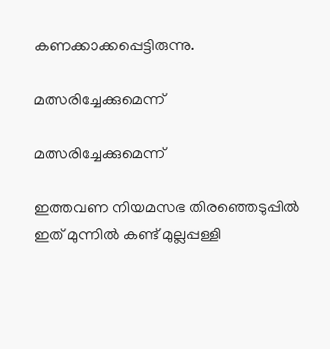കണക്കാക്കപ്പെട്ടിരുന്നു.

മത്സരിച്ചേക്കുമെന്ന്

മത്സരിച്ചേക്കുമെന്ന്

ഇത്തവണ നിയമസഭ തിരഞ്ഞെടുപ്പിൽ ഇത് മുന്നിൽ കണ്ട് മുല്ലപ്പള്ളി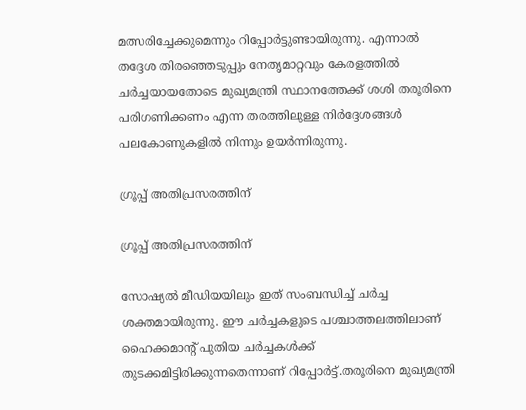മത്സരിച്ചേക്കുമെന്നും റിപ്പോർട്ടുണ്ടായിരുന്നു. എന്നാൽ തദ്ദേശ തിരഞ്ഞെടുപ്പും നേതൃമാറ്റവും കേരളത്തിൽ ചർച്ചയായതോടെ മുഖ്യമന്ത്രി സ്ഥാനത്തേക്ക് ശശി തരൂരിനെ പരിഗണിക്കണം എന്ന തരത്തിലുള്ള നിർദ്ദേശങ്ങൾ പലകോണുകളിൽ നിന്നും ഉയർന്നിരുന്നു.

ഗ്രൂപ്പ് അതിപ്രസരത്തിന്

ഗ്രൂപ്പ് അതിപ്രസരത്തിന്

സോഷ്യൽ മീഡിയയിലും ഇത് സംബന്ധിച്ച് ചർച്ച ശക്തമായിരുന്നു. ഈ ചർച്ചകളുടെ പശ്ചാത്തലത്തിലാണ് ഹൈക്കമാന്റ് പുതിയ ചർച്ചകൾക്ക് തുടക്കമിട്ടിരിക്കുന്നതെന്നാണ് റിപ്പോർട്ട്.തരൂരിനെ മുഖ്യമന്ത്രി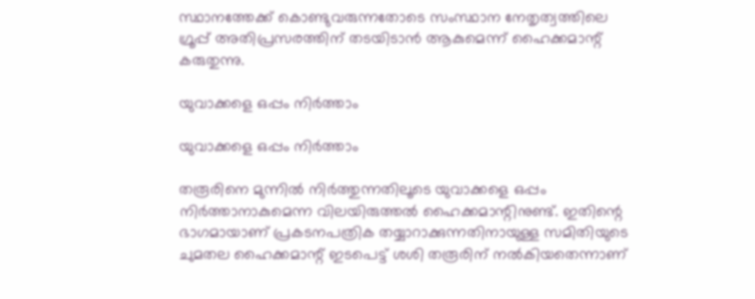സ്ഥാനത്തേക്ക് കൊണ്ടുവരുന്നതോടെ സംസ്ഥാന നേതൃത്വത്തിലെ ഗ്രൂപ്പ് അതിപ്രസരത്തിന് തടയിടാൻ ആകുമെന്ന് ഹൈക്കമാന്റ് കരുതുന്നു.

യുവാക്കളെ ഒപ്പം നിർത്താം

യുവാക്കളെ ഒപ്പം നിർത്താം

തരൂരിനെ മുന്നിൽ നിർത്തുന്നതിലൂടെ യുവാക്കളെ ഒപ്പം നിർത്താനാകുമെന്ന വിലയിരുത്തൽ ഹൈക്കമാന്റിനുണ്ട്. ഇതിന്റെ ഭാഗമായാണ് പ്രകടനപത്രിക തയ്യാറാക്കുന്നതിനായുള്ള സമിതിയുടെ ചുമതല ഹൈക്കമാന്റ് ഇടപെട്ട് ശശി തരൂരിന് നൽകിയതെന്നാണ്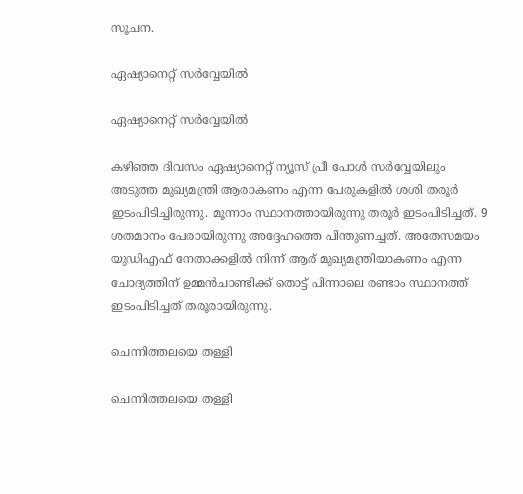സൂചന.

ഏഷ്യാനെറ്റ് സർവ്വേയിൽ

ഏഷ്യാനെറ്റ് സർവ്വേയിൽ

കഴിഞ്ഞ ദിവസം ഏഷ്യാനെറ്റ് ന്യൂസ് പ്രീ പോൾ സർവ്വേയിലും അടുത്ത മുഖ്യമന്ത്രി ആരാകണം എന്ന പേരുകളിൽ ശശി തരൂർ ഇടംപിടിച്ചിരുന്നു. മൂന്നാം സ്ഥാനത്തായിരുന്നു തരൂർ ഇടംപിടിച്ചത്. 9 ശതമാനം പേരായിരുന്നു അദ്ദേഹത്തെ പിന്തുണച്ചത്. അതേസമയം യുഡിഎഫ് നേതാക്കളില്‍ നിന്ന് ആര് മുഖ്യമന്ത്രിയാകണം എന്ന ചോദ്യത്തിന് ഉമ്മൻചാണ്ടിക്ക് തൊട്ട് പിന്നാലെ രണ്ടാം സ്ഥാനത്ത് ഇടംപിടിച്ചത് തരൂരായിരുന്നു.

ചെന്നിത്തലയെ തള്ളി

ചെന്നിത്തലയെ തള്ളി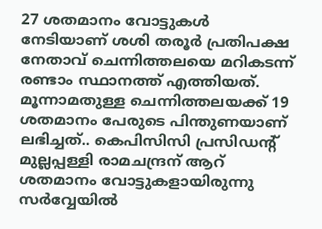27 ശതമാനം വോട്ടുകള്‍ നേടിയാണ് ശശി തരൂര്‍ പ്രതിപക്ഷ നേതാവ് ചെന്നിത്തലയെ മറികടന്ന്
രണ്ടാം സ്ഥാനത്ത് എത്തിയത്. മൂന്നാമതുള്ള ചെന്നിത്തലയക്ക് 19 ശതമാനം പേരുടെ പിന്തുണയാണ് ലഭിച്ചത്.. കെപിസിസി പ്രസിഡന്‍റ് മുല്ലപ്പള്ളി രാമചന്ദ്രന് ആറ് ശതമാനം വോട്ടുകളായിരുന്നു സർവ്വേയിൽ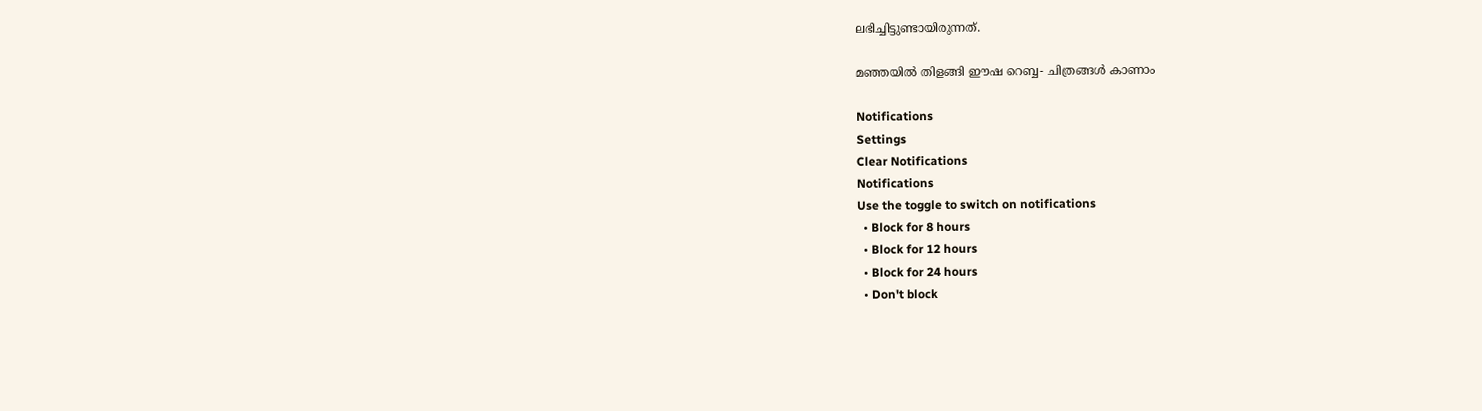ലഭിച്ചിട്ടുണ്ടായിരുന്നത്.

മഞ്ഞയിൽ തിളങ്ങി ഈഷ റെബ്ബ- ചിത്രങ്ങൾ കാണാം

Notifications
Settings
Clear Notifications
Notifications
Use the toggle to switch on notifications
  • Block for 8 hours
  • Block for 12 hours
  • Block for 24 hours
  • Don't block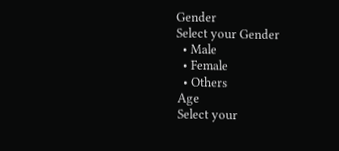Gender
Select your Gender
  • Male
  • Female
  • Others
Age
Select your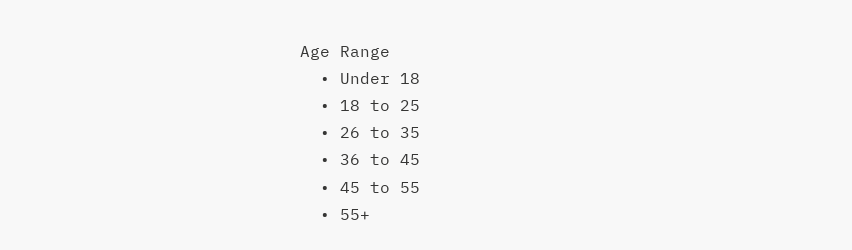Age Range
  • Under 18
  • 18 to 25
  • 26 to 35
  • 36 to 45
  • 45 to 55
  • 55+